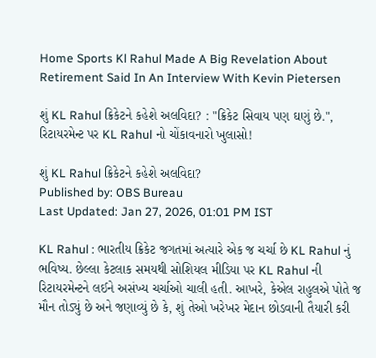Home Sports Kl Rahul Made A Big Revelation About Retirement Said In An Interview With Kevin Pietersen

શું KL Rahul ક્રિકેટને કહેશે અલવિદા? : "ક્રિકેટ સિવાય પણ ઘણું છે.", રિટાયરમેન્ટ પર KL Rahul નો ચોંકાવનારો ખુલાસો!

શું KL Rahul ક્રિકેટને કહેશે અલવિદા?
Published by: OBS Bureau
Last Updated: Jan 27, 2026, 01:01 PM IST

KL Rahul : ભારતીય ક્રિકેટ જગતમાં અત્યારે એક જ ચર્ચા છે KL Rahul નું ભવિષ્ય. છેલ્લા કેટલાક સમયથી સોશિયલ મીડિયા પર KL Rahul ની રિટાયરમેન્ટને લઈને અસંખ્ય ચર્ચાઓ ચાલી હતી. આખરે, કેએલ રાહુલએ પોતે જ મૌન તોડ્યું છે અને જણાવ્યું છે કે, શું તેઓ ખરેખર મેદાન છોડવાની તૈયારી કરી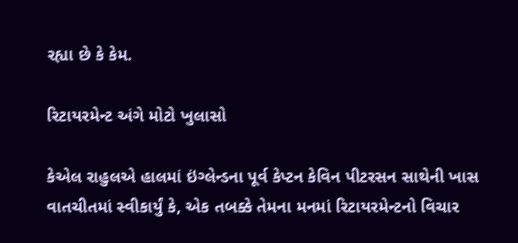રહ્યા છે કે કેમ.

રિટાયરમેન્ટ અંગે મોટો ખુલાસો

કેએલ રાહુલએ હાલમાં ઇંગ્લેન્ડના પૂર્વ કેપ્ટન કેવિન પીટરસન સાથેની ખાસ વાતચીતમાં સ્વીકાર્યું કે, એક તબક્કે તેમના મનમાં રિટાયરમેન્ટનો વિચાર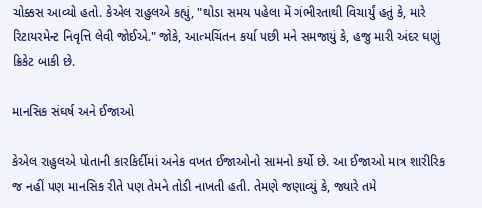ચોક્કસ આવ્યો હતો. કેએલ રાહુલએ કહ્યું, "થોડા સમય પહેલા મેં ગંભીરતાથી વિચાર્યું હતું કે, મારે રિટાયરમેન્ટ નિવૃત્તિ લેવી જોઈએ." જોકે, આત્મચિંતન કર્યા પછી મને સમજાયું કે, હજુ મારી અંદર ઘણું ક્રિકેટ બાકી છે.

માનસિક સંઘર્ષ અને ઈજાઓ

કેએલ રાહુલએ પોતાની કારકિર્દીમાં અનેક વખત ઈજાઓનો સામનો કર્યો છે. આ ઈજાઓ માત્ર શારીરિક જ નહીં પણ માનસિક રીતે પણ તેમને તોડી નાખતી હતી. તેમણે જણાવ્યું કે, જ્યારે તમે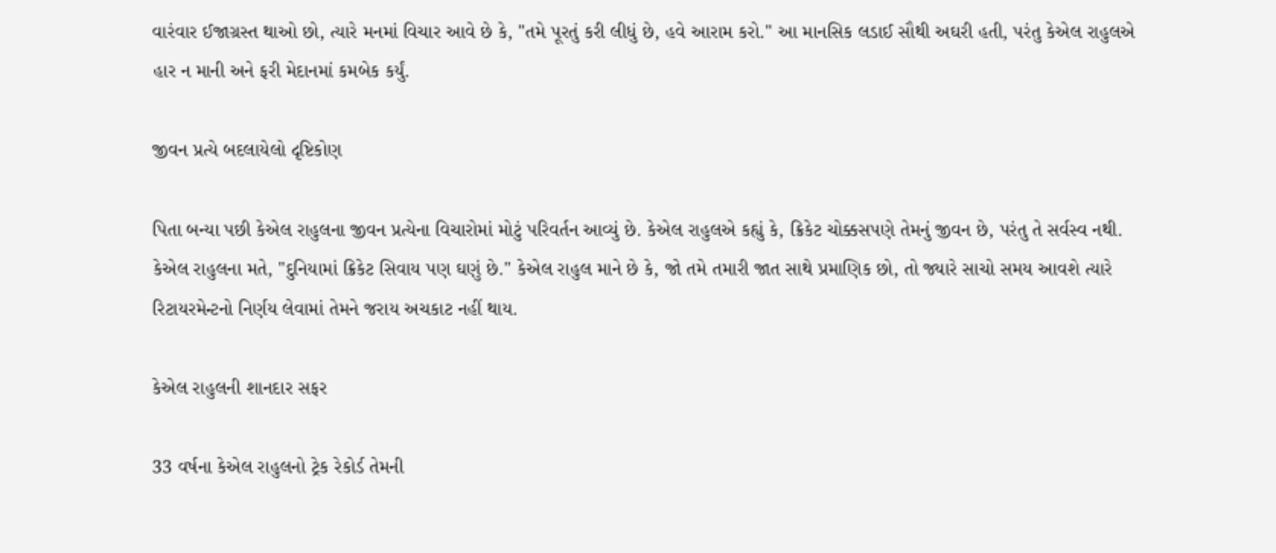વારંવાર ઈજાગ્રસ્ત થાઓ છો, ત્યારે મનમાં વિચાર આવે છે કે, "તમે પૂરતું કરી લીધું છે, હવે આરામ કરો." આ માનસિક લડાઈ સૌથી અઘરી હતી, પરંતુ કેએલ રાહુલએ હાર ન માની અને ફરી મેદાનમાં કમબેક કર્યું.

જીવન પ્રત્યે બદલાયેલો દૃષ્ટિકોણ

પિતા બન્યા પછી કેએલ રાહુલના જીવન પ્રત્યેના વિચારોમાં મોટું પરિવર્તન આવ્યું છે. કેએલ રાહુલએ કહ્યું કે, ક્રિકેટ ચોક્કસપણે તેમનું જીવન છે, પરંતુ તે સર્વસ્વ નથી. કેએલ રાહુલના મતે, "દુનિયામાં ક્રિકેટ સિવાય પણ ઘણું છે." કેએલ રાહુલ માને છે કે, જો તમે તમારી જાત સાથે પ્રમાણિક છો, તો જ્યારે સાચો સમય આવશે ત્યારે રિટાયરમેન્ટનો નિર્ણય લેવામાં તેમને જરાય અચકાટ નહીં થાય.

કેએલ રાહુલની શાનદાર સફર

33 વર્ષના કેએલ રાહુલનો ટ્રેક રેકોર્ડ તેમની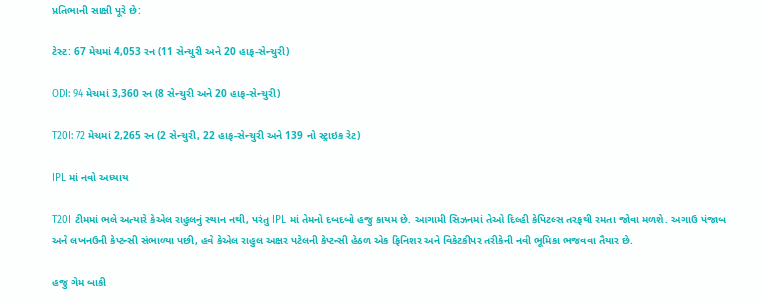પ્રતિભાની સાક્ષી પૂરે છે:

ટેસ્ટ: 67 મેચમાં 4,053 રન (11 સેન્ચુરી અને 20 હાફ-સેન્ચુરી)

ODI: 94 મેચમાં 3,360 રન (8 સેન્ચુરી અને 20 હાફ-સેન્ચુરી)

T20I: 72 મેચમાં 2,265 રન (2 સેન્ચુરી, 22 હાફ-સેન્ચુરી અને 139 નો સ્ટ્રાઇક રેટ)

IPL માં નવો અધ્યાય

T20I ટીમમાં ભલે અત્યારે કેએલ રાહુલનું સ્થાન નથી, પરંતુ IPL માં તેમનો દબદબો હજુ કાયમ છે. આગામી સિઝનમાં તેઓ દિલ્હી કેપિટલ્સ તરફથી રમતા જોવા મળશે. અગાઉ પંજાબ અને લખનઉની કેપ્ટન્સી સંભાળ્યા પછી, હવે કેએલ રાહુલ અક્ષર પટેલની કેપ્ટન્સી હેઠળ એક ફિનિશર અને વિકેટકીપર તરીકેની નવી ભૂમિકા ભજવવા તૈયાર છે.

હજુ ગેમ બાકી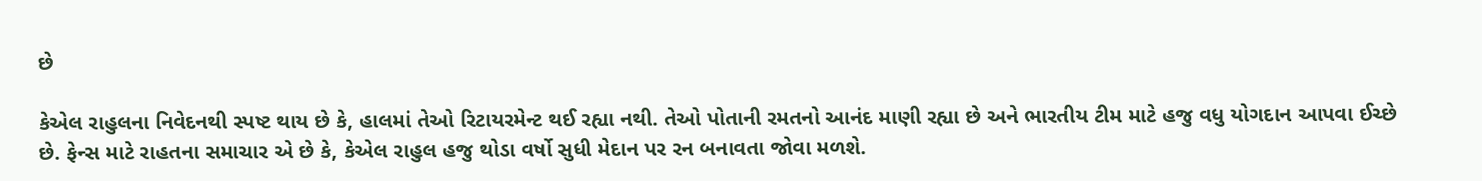છે

કેએલ રાહુલના નિવેદનથી સ્પષ્ટ થાય છે કે, હાલમાં તેઓ રિટાયરમેન્ટ થઈ રહ્યા નથી. તેઓ પોતાની રમતનો આનંદ માણી રહ્યા છે અને ભારતીય ટીમ માટે હજુ વધુ યોગદાન આપવા ઈચ્છે છે. ફેન્સ માટે રાહતના સમાચાર એ છે કે, કેએલ રાહુલ હજુ થોડા વર્ષો સુધી મેદાન પર રન બનાવતા જોવા મળશે.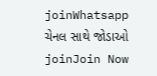joinWhatsapp ચેનલ સાથે જોડાઓ
joinJoin Now